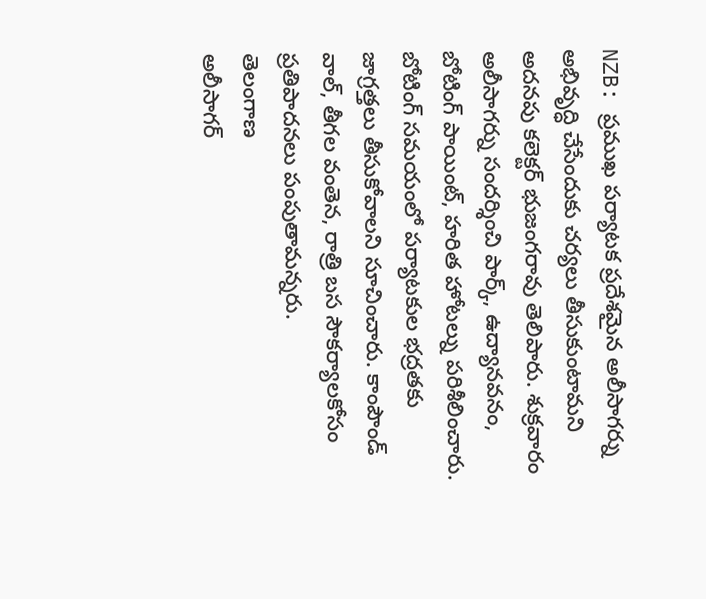NZB: ప్రముఖ పర్యాటక ప్రదేశమైన అలీసాగర్ను అభివృద్ధి చేసేందుకు చర్యలు తీసుకుంటామని అదనపు కలెక్టర్ భుజంగరావు తెలిపారు. శుక్రవారం అలీసాగర్ను సందర్శించి పార్క్, ఉద్యానవనం, బోటింగ్ పాయింట్, హరిత హోటల్ను పరిశీలించారు. బోటింగ్ సమయంలో పర్యాటకుల భద్రతకు జాగ్రత్తలు తీసుకోవాలని సూచించారు. కాంపౌండ్ వాల్, తీగల వంతెన, రాత్రి బస సౌకర్యాలకోసం ప్రతిపాదనలు పంపుతామన్నరు.
తెలంగాణ
అలీసాగర్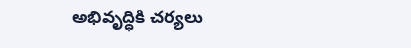అభివృద్ధికి చర్యలు